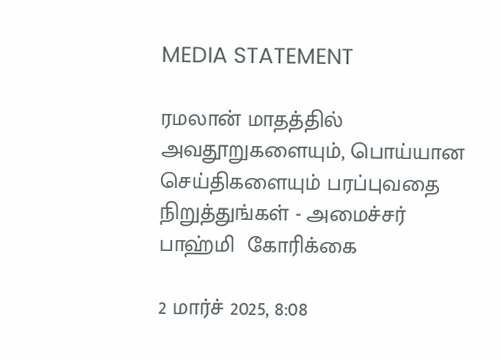MEDIA STATEMENT

ரமலான் மாதத்தில் அவதூறுகளையும், பொய்யான செய்திகளையும் பரப்புவதை நிறுத்துங்கள் - அமைச்சர்  பாஹ்மி  கோரிக்கை

2 மார்ச் 2025, 8:08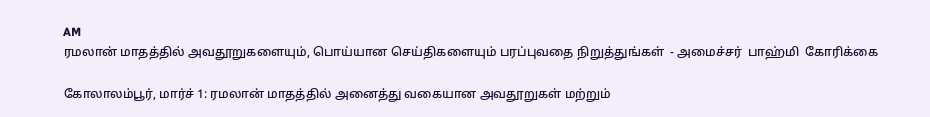AM
ரமலான் மாதத்தில் அவதூறுகளையும், பொய்யான செய்திகளையும் பரப்புவதை நிறுத்துங்கள்  - அமைச்சர்  பாஹ்மி  கோரிக்கை

கோலாலம்பூர், மார்ச் 1: ரமலான் மாதத்தில் அனைத்து வகையான அவதூறுகள் மற்றும்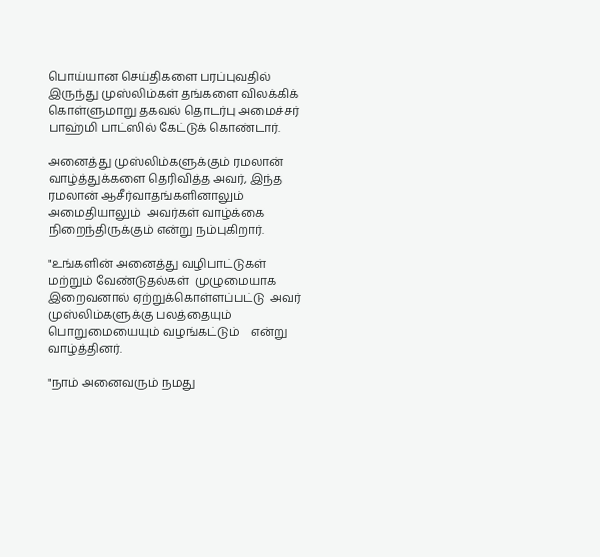பொய்யான செய்திகளை பரப்புவதில் இருந்து முஸ்லிம்கள் தங்களை விலக்கிக் கொள்ளுமாறு தகவல் தொடர்பு அமைச்சர் பாஹ்மி பாட்ஸில் கேட்டுக் கொண்டார்.

அனைத்து முஸ்லிம்களுக்கும் ரமலான் வாழ்த்துக்களை தெரிவித்த அவர், இந்த ரமலான் ஆசீர்வாதங்களினாலும் அமைதியாலும்  அவர்கள் வாழ்க்கை நிறைந்திருக்கும் என்று நம்புகிறார்.

"உங்களின் அனைத்து வழிபாட்டுகள் மற்றும் வேண்டுதல்கள்  முழுமையாக இறைவனால் ஏற்றுக்கொள்ளப்பட்டு  அவர் முஸ்லிம்களுக்கு பலத்தையும் பொறுமையையும் வழங்கட்டும்    என்று வாழ்த்தினர்.

"நாம் அனைவரும் நமது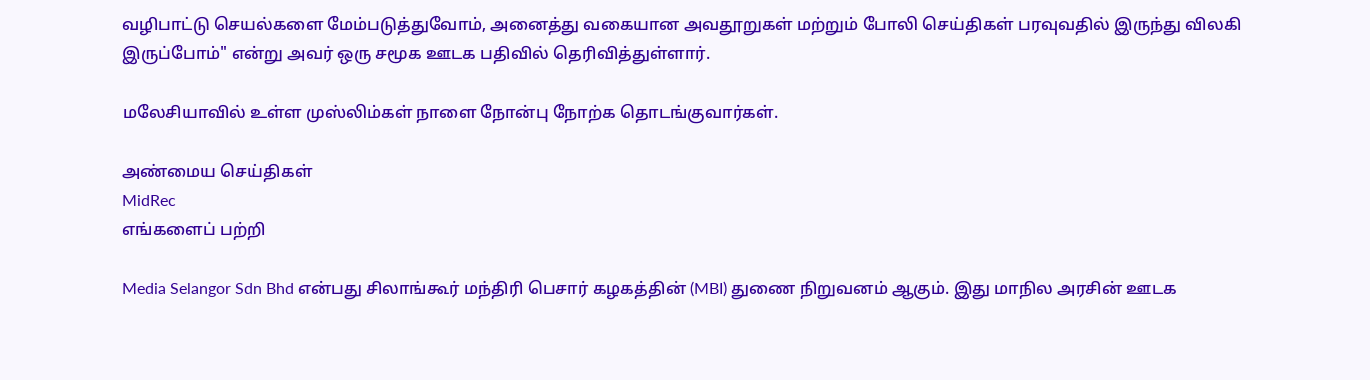வழிபாட்டு செயல்களை மேம்படுத்துவோம், அனைத்து வகையான அவதூறுகள் மற்றும் போலி செய்திகள் பரவுவதில் இருந்து விலகி இருப்போம்" என்று அவர் ஒரு சமூக ஊடக பதிவில் தெரிவித்துள்ளார்.

மலேசியாவில் உள்ள முஸ்லிம்கள் நாளை நோன்பு நோற்க தொடங்குவார்கள்.

அண்மைய செய்திகள்
MidRec
எங்களைப் பற்றி

Media Selangor Sdn Bhd என்பது சிலாங்கூர் மந்திரி பெசார் கழகத்தின் (MBI) துணை நிறுவனம் ஆகும். இது மாநில அரசின் ஊடக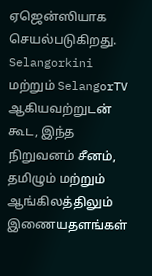ஏஜென்ஸியாக செயல்படுகிறது. Selangorkini மற்றும் SelangorTV ஆகியவற்றுடன் கூட, இந்த நிறுவனம் சீனம், தமிழும் மற்றும் ஆங்கிலத்திலும் இணையதளங்கள்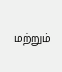மற்றும்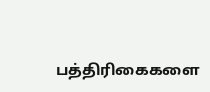பத்திரிகைகளை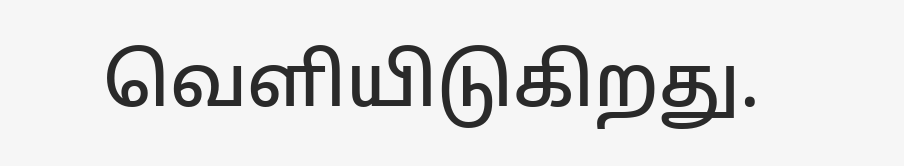வெளியிடுகிறது.